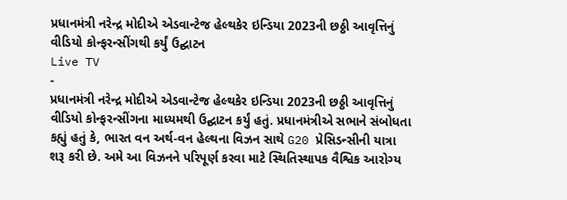પ્રધાનમંત્રી નરેન્દ્ર મોદીએ એડવાન્ટેજ હેલ્થકેર ઇન્ડિયા 2023ની છઠ્ઠી આવૃત્તિનું વીડિયો કોન્ફરન્સીંગથી કર્યું ઉદ્ઘાટન
Live TV
-
પ્રધાનમંત્રી નરેન્દ્ર મોદીએ એડવાન્ટેજ હેલ્થકેર ઇન્ડિયા 2023ની છઠ્ઠી આવૃત્તિનું વીડિયો કોન્ફરન્સીંગના માધ્યમથી ઉદ્ઘાટન કર્યું હતું. પ્રધાનમંત્રીએ સભાને સંબોધતા કહ્યું હતું કે, ભારત વન અર્થ-વન હેલ્થના વિઝન સાથે G20 પ્રેસિડન્સીની યાત્રા શરૂ કરી છે. અમે આ વિઝનને પરિપૂર્ણ કરવા માટે સ્થિતિસ્થાપક વૈશ્વિક આરોગ્ય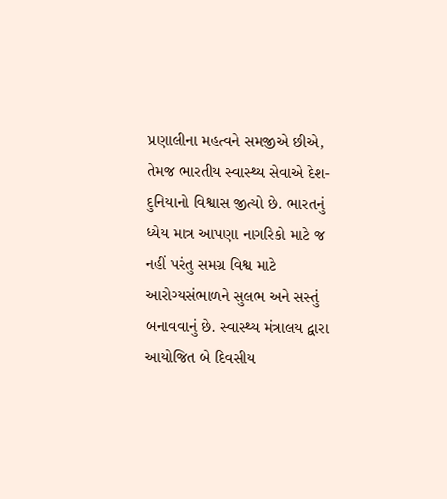પ્રણાલીના મહત્વને સમજીએ છીએ, તેમજ ભારતીય સ્વાસ્થ્ય સેવાએ દેશ-દુનિયાનો વિશ્વાસ જીત્યો છે. ભારતનું ધ્યેય માત્ર આપણા નાગરિકો માટે જ નહીં પરંતુ સમગ્ર વિશ્વ માટે આરોગ્યસંભાળને સુલભ અને સસ્તું બનાવવાનું છે. સ્વાસ્થ્ય મંત્રાલય દ્વારા આયોજિત બે દિવસીય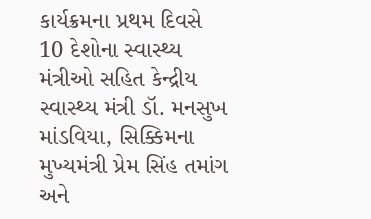કાર્યક્રમના પ્રથમ દિવસે 10 દેશોના સ્વાસ્થ્ય મંત્રીઓ સહિત કેન્દ્રીય સ્વાસ્થ્ય મંત્રી ડૉ. મનસુખ માંડવિયા, સિક્કિમના મુખ્યમંત્રી પ્રેમ સિંહ તમાંગ અને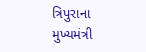ત્રિપુરાના મુખ્યમંત્રી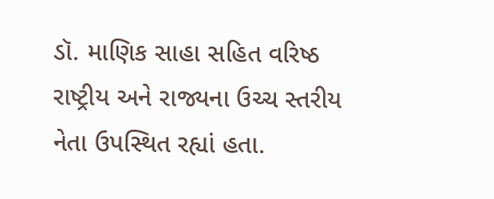ડૉ. માણિક સાહા સહિત વરિષ્ઠ રાષ્ટ્રીય અને રાજ્યના ઉચ્ચ સ્તરીય નેતા ઉપસ્થિત રહ્યાં હતા.